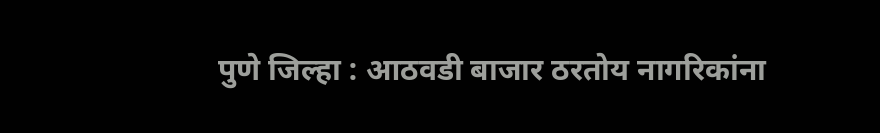पुणे जिल्हा : आठवडी बाजार ठरतोय नागरिकांना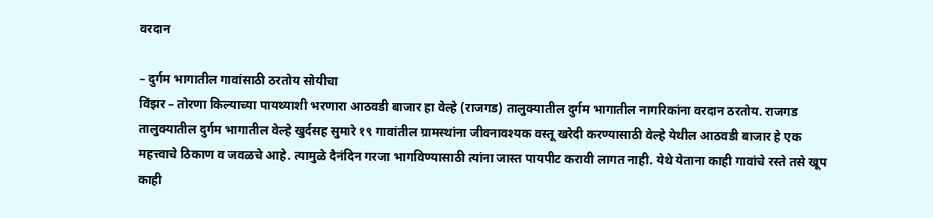वरदान

– दुर्गम भागातील गावांसाठी ठरतोय सोयीचा
विंझर – तोरणा किल्याच्या पायथ्याशी भरणारा आठवडी बाजार हा वेल्हे (राजगड) तालुक्यातील दुर्गम भागातील नागरिकांना वरदान ठरतोय. राजगड तालुक्यातील दुर्गम भागातील वेल्हे खुर्दसह सुमारे १९ गावांतील ग्रामस्थांना जीवनावश्यक वस्तू खरेदी करण्यासाठी वेल्हे येथील आठवडी बाजार हे एक महत्त्वाचे ठिकाण व जवळचे आहे. त्यामुळे दैनंदिन गरजा भागविण्यासाठी त्यांना जास्त पायपीट करावी लागत नाही. येथे येताना काही गावांचे रस्ते तसे खूप काही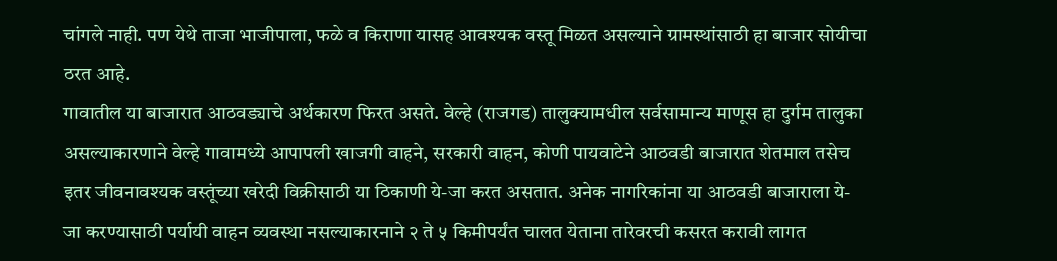चांगले नाही. पण येथे ताजा भाजीपाला, फळे व किराणा यासह आवश्यक वस्तू मिळत असल्याने ग्रामस्थांसाठी हा बाजार सोयीचा ठरत आहे.
गावातील या बाजारात आठवड्याचे अर्थकारण फिरत असते. वेल्हे (राजगड) तालुक्यामधील सर्वसामान्य माणूस हा दुर्गम तालुका असल्याकारणाने वेल्हे गावामध्ये आपापली खाजगी वाहने, सरकारी वाहन, कोणी पायवाटेने आठवडी बाजारात शेतमाल तसेच इतर जीवनावश्यक वस्तूंच्या खरेदी विक्रीसाठी या ठिकाणी ये-जा करत असतात. अनेक नागरिकांना या आठवडी बाजाराला ये-जा करण्यासाठी पर्यायी वाहन व्यवस्था नसल्याकारनाने २ ते ५ किमीपर्यंत चालत येताना तारेवरची कसरत करावी लागत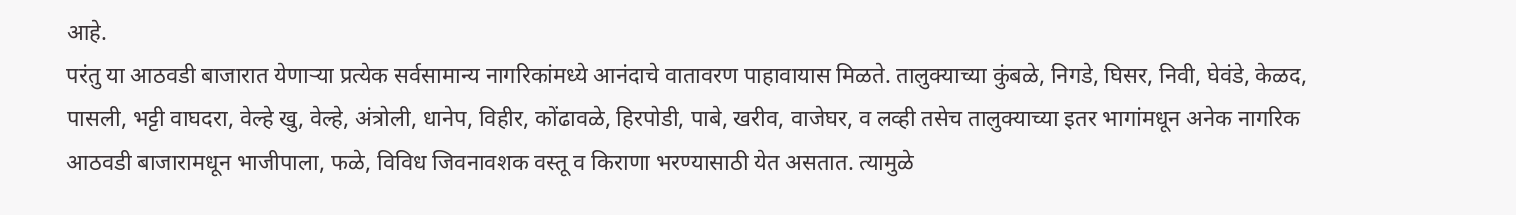आहे.
परंतु या आठवडी बाजारात येणाऱ्या प्रत्येक सर्वसामान्य नागरिकांमध्ये आनंदाचे वातावरण पाहावायास मिळते. तालुक्याच्या कुंबळे, निगडे, घिसर, निवी, घेवंडे, केळद, पासली, भट्टी वाघदरा, वेल्हे खु, वेल्हे, अंत्रोली, धानेप, विहीर, कोंढावळे, हिरपोडी, पाबे, खरीव, वाजेघर, व लव्ही तसेच तालुक्याच्या इतर भागांमधून अनेक नागरिक आठवडी बाजारामधून भाजीपाला, फळे, विविध जिवनावशक वस्तू व किराणा भरण्यासाठी येत असतात. त्यामुळे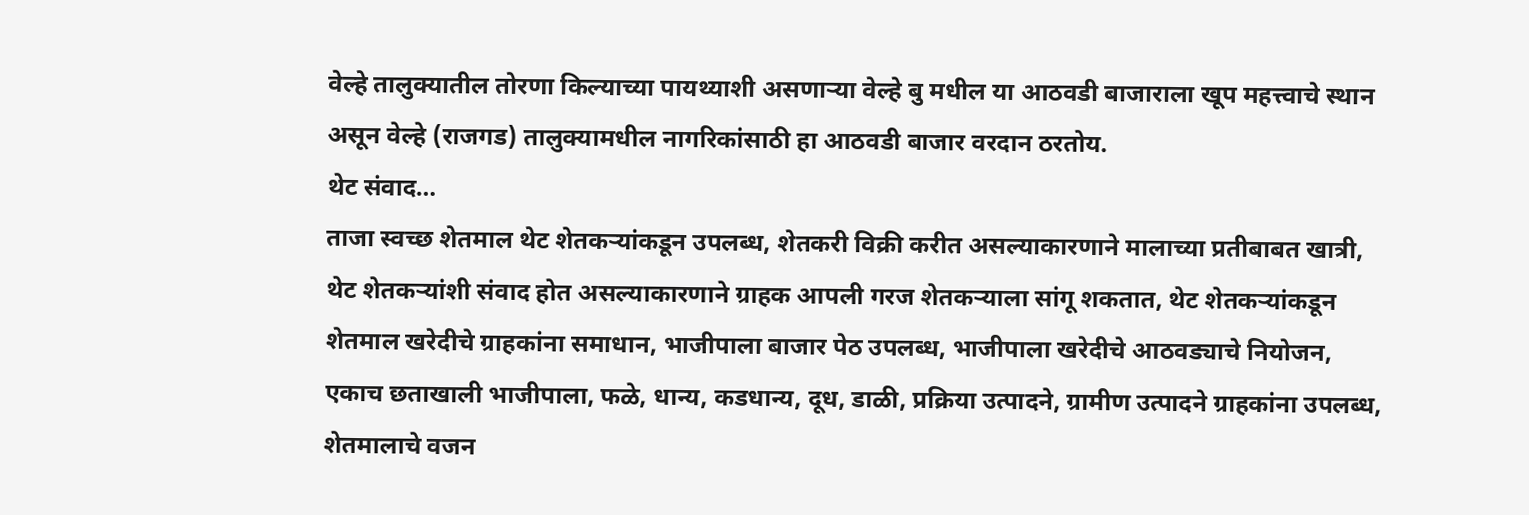वेल्हे तालुक्यातील तोरणा किल्याच्या पायथ्याशी असणाऱ्या वेल्हे बु मधील या आठवडी बाजाराला खूप महत्त्वाचे स्थान असून वेल्हे (राजगड) तालुक्यामधील नागरिकांसाठी हा आठवडी बाजार वरदान ठरतोय.
थेट संवाद…
ताजा स्वच्छ शेतमाल थेट शेतकऱ्यांकडून उपलब्ध, शेतकरी विक्री करीत असल्याकारणाने मालाच्या प्रतीबाबत खात्री, थेट शेतकऱ्यांशी संवाद होत असल्याकारणाने ग्राहक आपली गरज शेतकऱ्याला सांगू शकतात, थेट शेतकऱ्यांकडून शेतमाल खरेदीचे ग्राहकांना समाधान, भाजीपाला बाजार पेठ उपलब्ध, भाजीपाला खरेदीचे आठवड्याचे नियोजन, एकाच छताखाली भाजीपाला, फळे, धान्य, कडधान्य, दूध, डाळी, प्रक्रिया उत्पादने, ग्रामीण उत्पादने ग्राहकांना उपलब्ध, शेतमालाचे वजन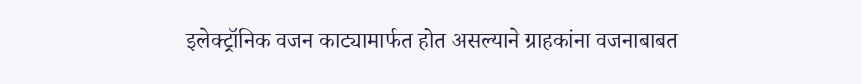इलेक्ट्रॉनिक वजन काट्यामार्फत होत असल्याने ग्राहकांना वजनाबाबत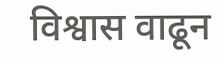विश्वास वाढून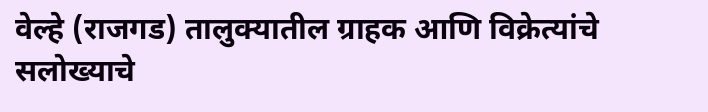वेल्हे (राजगड) तालुक्यातील ग्राहक आणि विक्रेत्यांचे सलोख्याचे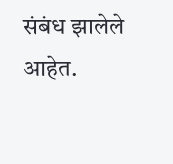संबंध झालेले आहेत.